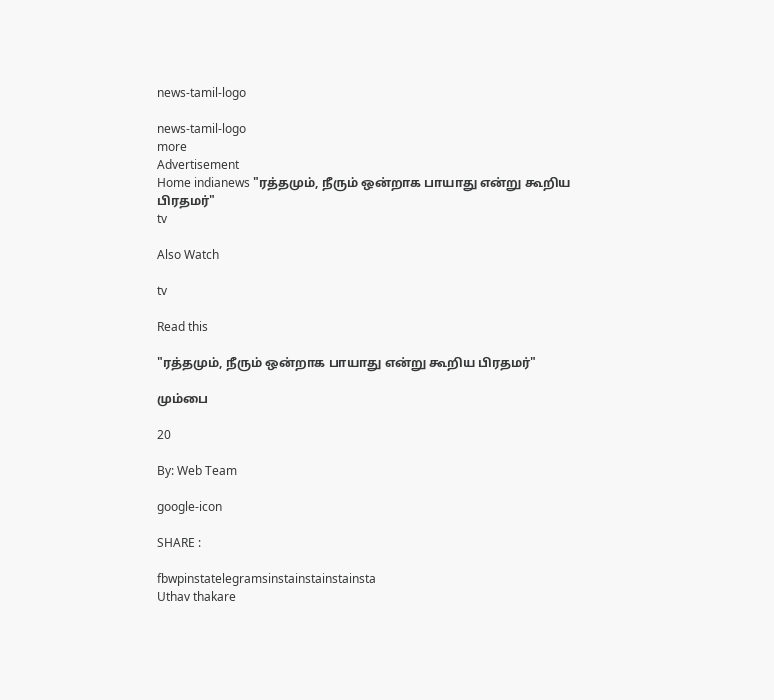news-tamil-logo

news-tamil-logo
more
Advertisement
Home indianews "ரத்தமும், நீரும் ஒன்றாக பாயாது என்று கூறிய பிரதமர்"
tv

Also Watch

tv

Read this

"ரத்தமும், நீரும் ஒன்றாக பாயாது என்று கூறிய பிரதமர்"

மும்பை

20

By: Web Team

google-icon

SHARE :

fbwpinstatelegramsinstainstainstainsta
Uthav thakare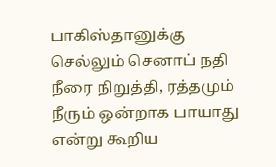பாகிஸ்தானுக்கு செல்லும் செனாப் நதி நீரை நிறுத்தி, ரத்தமும் நீரும் ஒன்றாக பாயாது என்று கூறிய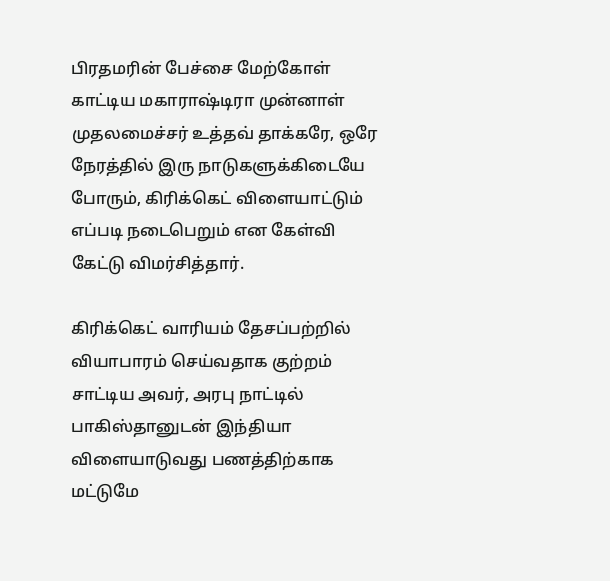பிரதமரின் பேச்சை மேற்கோள் காட்டிய மகாராஷ்டிரா முன்னாள் முதலமைச்சர் உத்தவ் தாக்கரே, ஒரே நேரத்தில் இரு நாடுகளுக்கிடையே போரும், கிரிக்கெட் விளையாட்டும் எப்படி நடைபெறும் என கேள்வி கேட்டு விமர்சித்தார்.

கிரிக்கெட் வாரியம் தேசப்பற்றில் வியாபாரம் செய்வதாக குற்றம் சாட்டிய அவர், அரபு நாட்டில் பாகிஸ்தானுடன் இந்தியா விளையாடுவது பணத்திற்காக மட்டுமே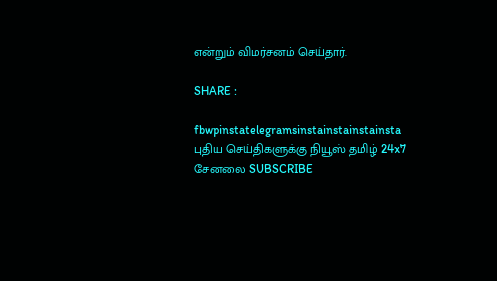என்றும் விமர்சனம் செய்தார்.

SHARE :

fbwpinstatelegramsinstainstainstainsta
புதிய செய்திகளுக்கு நியூஸ் தமிழ் 24x7 சேனலை SUBSCRIBE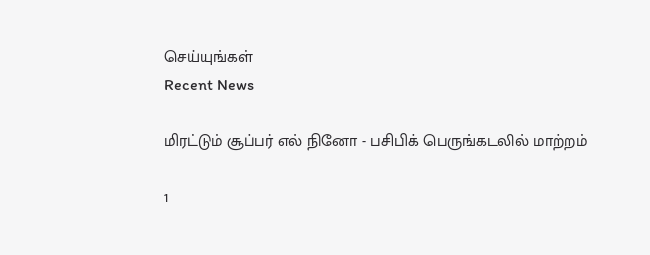செய்யுங்கள்
Recent News

மிரட்டும் சூப்பர் எல் நினோ - பசிபிக் பெருங்கடலில் மாற்றம்

1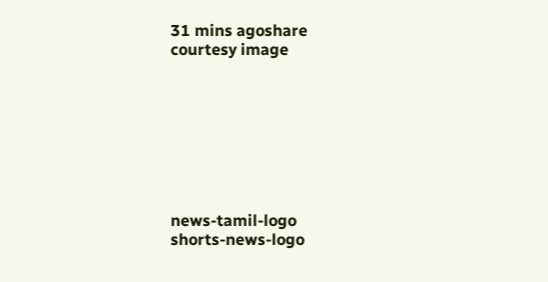31 mins agoshare
courtesy image








news-tamil-logo
shorts-news-logo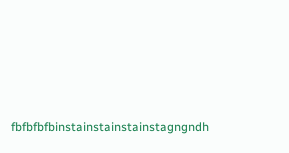fbfbfbfbinstainstainstainstagngndh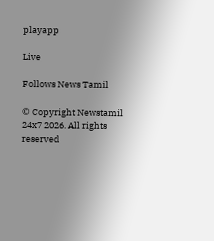playapp

Live

Follows News Tamil

© Copyright Newstamil 24x7 2026. All rights reserved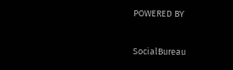POWERED BY

SocialBureau